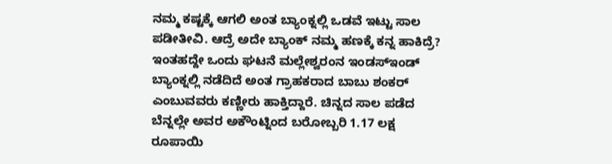ನಮ್ಮ ಕಷ್ಟಕ್ಕೆ ಆಗಲಿ ಅಂತ ಬ್ಯಾಂಕ್ನಲ್ಲಿ ಒಡವೆ ಇಟ್ಟು ಸಾಲ ಪಡೀತೀವಿ. ಆದ್ರೆ ಅದೇ ಬ್ಯಾಂಕ್ ನಮ್ಮ ಹಣಕ್ಕೆ ಕನ್ನ ಹಾಕಿದ್ರೆ? ಇಂತಹದ್ದೇ ಒಂದು ಘಟನೆ ಮಲ್ಲೇಶ್ವರಂನ ಇಂಡಸ್ಇಂಡ್ ಬ್ಯಾಂಕ್ನಲ್ಲಿ ನಡೆದಿದೆ ಅಂತ ಗ್ರಾಹಕರಾದ ಬಾಬು ಶಂಕರ್ ಎಂಬುವವರು ಕಣ್ಣೀರು ಹಾಕ್ತಿದ್ದಾರೆ. ಚಿನ್ನದ ಸಾಲ ಪಡೆದ ಬೆನ್ನಲ್ಲೇ ಅವರ ಅಕೌಂಟ್ನಿಂದ ಬರೋಬ್ಬರಿ 1.17 ಲಕ್ಷ ರೂಪಾಯಿ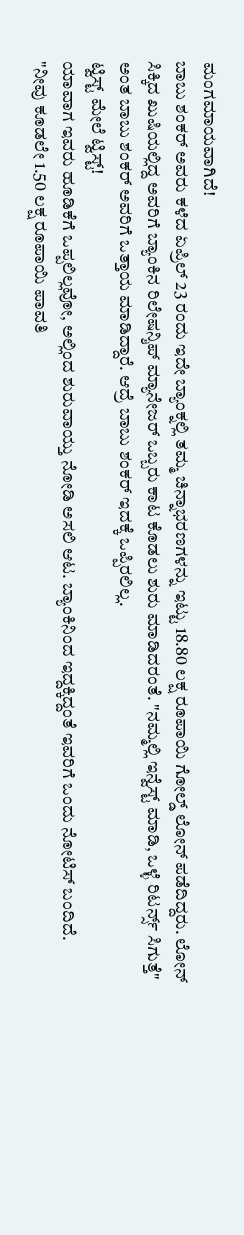ಮಂಗಮಾಯವಾಗಿದೆ!
ಬಾಬು ಶಂಕರ್ ಅವರು ಕಳೆದ ಏಪ್ರಿಲ್ 23 ರಂದು ಇದೇ ಬ್ಯಾಂಕ್ನಲ್ಲಿ ತಮ್ಮ ಚಿನ್ನಾಭರಣಗಳನ್ನು ಇಟ್ಟು 18.80 ಲಕ್ಷ ರೂಪಾಯಿ ಗೋಲ್ಡ್ ಲೋನ್ ಪಡೆದಿದ್ದರು. ಲೋನ್ ಸಿಕ್ಕಿದ ಖುಷಿಯಲ್ಲಿದ್ದ ಅವರಿಗೆ ಬ್ಯಾಂಕಿನ ರಿಲೇಷನ್ಶಿಪ್ ಮ್ಯಾನೇಜರ್ ಒಬ್ಬರು ಕಾಟ ಕೊಡಲು ಶುರು ಮಾಡಿದರಂತೆ. "ನಮ್ಮಲ್ಲಿ ಇನ್ವೆಸ್ಟ್ ಮಾಡಿ, ಒಳ್ಳೆ ರಿಟರ್ನ್ಸ್ ಸಿಗುತ್ತೆ" ಅಂತ ಬಾಬು ಶಂಕರ್ ಅವರಿಗೆ ಒತ್ತಾಯ ಮಾಡಿದ್ದಾರೆ. ಆದ್ರೆ ಬಾಬು ಶಂಕರ್ ಇದಕ್ಕೆ ಒಪ್ಪಿರಲಿಲ್ಲ.
ಟ್ವಿಸ್ಟ್ ಮೇಲೆ ಟ್ವಿಸ್ಟ್!
ಯಾವಾಗ ಇವರು ಹೂಡಿಕೆಗೆ ಒಪ್ಪಲಿಲ್ಲವೋ, ಅಲ್ಲಿಂದ ಶುರುವಾಯ್ತು ನೋಡಿ ಅಸಲಿ ಆಟ. ಬ್ಯಾಂಕಿನಿಂದ ಇದ್ದಕ್ಕಿದ್ದಂತೆ ಇವರಿಗೆ ಒಂದು ನೋಟಿಸ್ ಬಂದಿದೆ. "ನೀವು ಕೂಡಲೇ 1.50 ಲಕ್ಷ ರೂಪಾಯಿ ಪಾವತಿ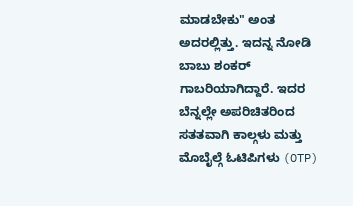ಮಾಡಬೇಕು" ಅಂತ ಅದರಲ್ಲಿತ್ತು. ಇದನ್ನ ನೋಡಿ ಬಾಬು ಶಂಕರ್ ಗಾಬರಿಯಾಗಿದ್ದಾರೆ. ಇದರ ಬೆನ್ನಲ್ಲೇ ಅಪರಿಚಿತರಿಂದ ಸತತವಾಗಿ ಕಾಲ್ಗಳು ಮತ್ತು ಮೊಬೈಲ್ಗೆ ಓಟಿಪಿಗಳು (OTP)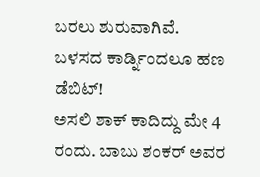ಬರಲು ಶುರುವಾಗಿವೆ.
ಬಳಸದ ಕಾರ್ಡ್ನಿಂದಲೂ ಹಣ ಡೆಬಿಟ್!
ಅಸಲಿ ಶಾಕ್ ಕಾದಿದ್ದು ಮೇ 4 ರಂದು. ಬಾಬು ಶಂಕರ್ ಅವರ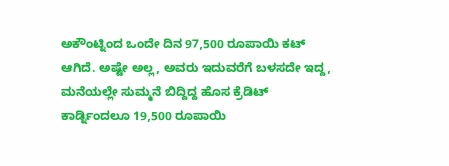ಅಕೌಂಟ್ನಿಂದ ಒಂದೇ ದಿನ 97,500 ರೂಪಾಯಿ ಕಟ್ ಆಗಿದೆ. ಅಷ್ಟೇ ಅಲ್ಲ, ಅವರು ಇದುವರೆಗೆ ಬಳಸದೇ ಇದ್ದ, ಮನೆಯಲ್ಲೇ ಸುಮ್ಮನೆ ಬಿದ್ದಿದ್ದ ಹೊಸ ಕ್ರೆಡಿಟ್ ಕಾರ್ಡ್ನಿಂದಲೂ 19,500 ರೂಪಾಯಿ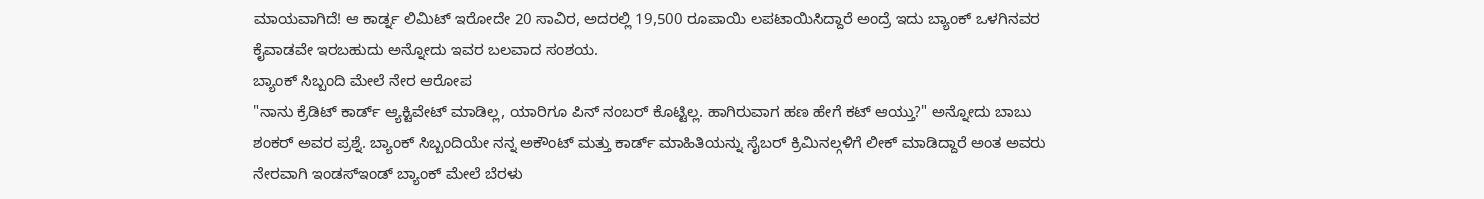ಮಾಯವಾಗಿದೆ! ಆ ಕಾರ್ಡ್ನ ಲಿಮಿಟ್ ಇರೋದೇ 20 ಸಾವಿರ, ಅದರಲ್ಲಿ 19,500 ರೂಪಾಯಿ ಲಪಟಾಯಿಸಿದ್ದಾರೆ ಅಂದ್ರೆ ಇದು ಬ್ಯಾಂಕ್ ಒಳಗಿನವರ ಕೈವಾಡವೇ ಇರಬಹುದು ಅನ್ನೋದು ಇವರ ಬಲವಾದ ಸಂಶಯ.
ಬ್ಯಾಂಕ್ ಸಿಬ್ಬಂದಿ ಮೇಲೆ ನೇರ ಆರೋಪ
"ನಾನು ಕ್ರೆಡಿಟ್ ಕಾರ್ಡ್ ಆ್ಯಕ್ಟಿವೇಟ್ ಮಾಡಿಲ್ಲ, ಯಾರಿಗೂ ಪಿನ್ ನಂಬರ್ ಕೊಟ್ಟಿಲ್ಲ. ಹಾಗಿರುವಾಗ ಹಣ ಹೇಗೆ ಕಟ್ ಆಯ್ತು?" ಅನ್ನೋದು ಬಾಬು ಶಂಕರ್ ಅವರ ಪ್ರಶ್ನೆ. ಬ್ಯಾಂಕ್ ಸಿಬ್ಬಂದಿಯೇ ನನ್ನ ಅಕೌಂಟ್ ಮತ್ತು ಕಾರ್ಡ್ ಮಾಹಿತಿಯನ್ನು ಸೈಬರ್ ಕ್ರಿಮಿನಲ್ಗಳಿಗೆ ಲೀಕ್ ಮಾಡಿದ್ದಾರೆ ಅಂತ ಅವರು ನೇರವಾಗಿ ಇಂಡಸ್ಇಂಡ್ ಬ್ಯಾಂಕ್ ಮೇಲೆ ಬೆರಳು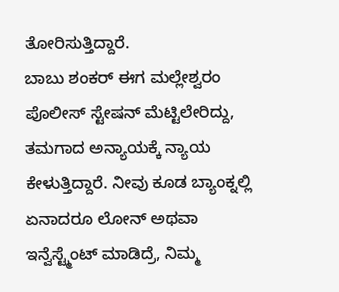ತೋರಿಸುತ್ತಿದ್ದಾರೆ.
ಬಾಬು ಶಂಕರ್ ಈಗ ಮಲ್ಲೇಶ್ವರಂ ಪೊಲೀಸ್ ಸ್ಟೇಷನ್ ಮೆಟ್ಟಿಲೇರಿದ್ದು, ತಮಗಾದ ಅನ್ಯಾಯಕ್ಕೆ ನ್ಯಾಯ ಕೇಳುತ್ತಿದ್ದಾರೆ. ನೀವು ಕೂಡ ಬ್ಯಾಂಕ್ನಲ್ಲಿ ಏನಾದರೂ ಲೋನ್ ಅಥವಾ ಇನ್ವೆಸ್ಟ್ಮೆಂಟ್ ಮಾಡಿದ್ರೆ, ನಿಮ್ಮ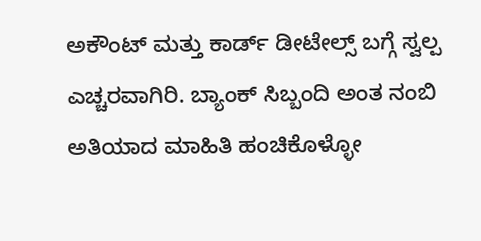ಅಕೌಂಟ್ ಮತ್ತು ಕಾರ್ಡ್ ಡೀಟೇಲ್ಸ್ ಬಗ್ಗೆ ಸ್ವಲ್ಪ ಎಚ್ಚರವಾಗಿರಿ. ಬ್ಯಾಂಕ್ ಸಿಬ್ಬಂದಿ ಅಂತ ನಂಬಿ ಅತಿಯಾದ ಮಾಹಿತಿ ಹಂಚಿಕೊಳ್ಳೋ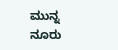ಮುನ್ನ ನೂರು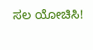ಸಲ ಯೋಚಿಸಿ!